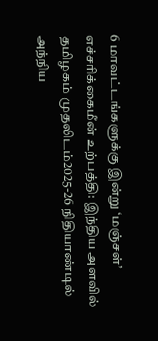6 மாவட்டங்களுக்கு இன்று ‘மஞ்சள்’ எச்சரிக்கைமீன் உற்பத்தி: இந்திய அளவில் தமிழகம் முதலிடம்2025-26 நிதியாண்டில் அந்நிய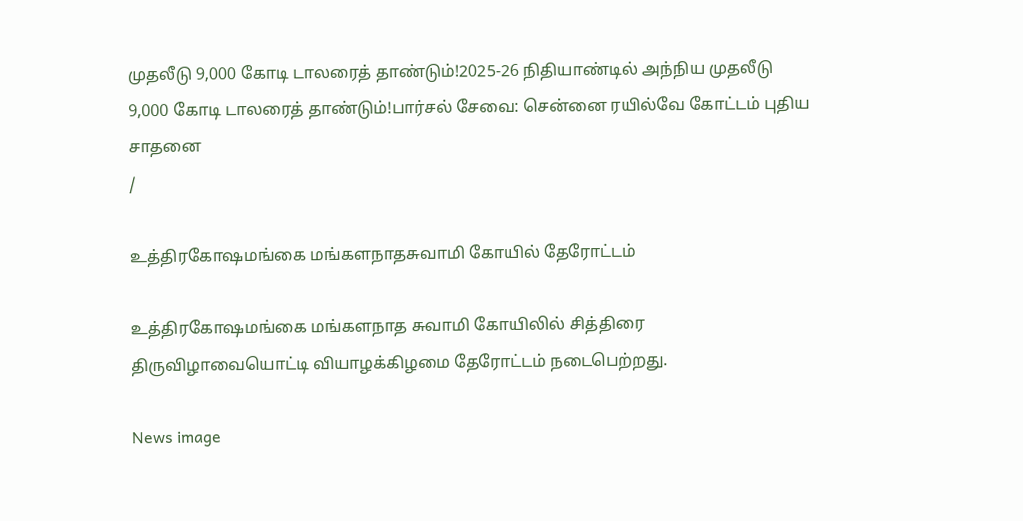முதலீடு 9,000 கோடி டாலரைத் தாண்டும்!2025-26 நிதியாண்டில் அந்நிய முதலீடு 9,000 கோடி டாலரைத் தாண்டும்!பார்சல் சேவை: சென்னை ரயில்வே கோட்டம் புதிய சாதனை
/

உத்திரகோஷமங்கை மங்களநாதசுவாமி கோயில் தேரோட்டம்

உத்திரகோஷமங்கை மங்களநாத சுவாமி கோயிலில் சித்திரை திருவிழாவையொட்டி வியாழக்கிழமை தேரோட்டம் நடைபெற்றது.

News image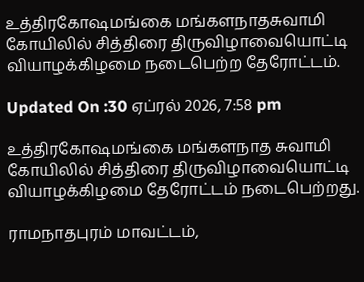உத்திரகோஷமங்கை மங்களநாதசுவாமி கோயிலில் சித்திரை திருவிழாவையொட்டி வியாழக்கிழமை நடைபெற்ற தேரோட்டம்.

Updated On :30 ஏப்ரல் 2026, 7:58 pm

உத்திரகோஷமங்கை மங்களநாத சுவாமி கோயிலில் சித்திரை திருவிழாவையொட்டி வியாழக்கிழமை தேரோட்டம் நடைபெற்றது.

ராமநாதபுரம் மாவட்டம்,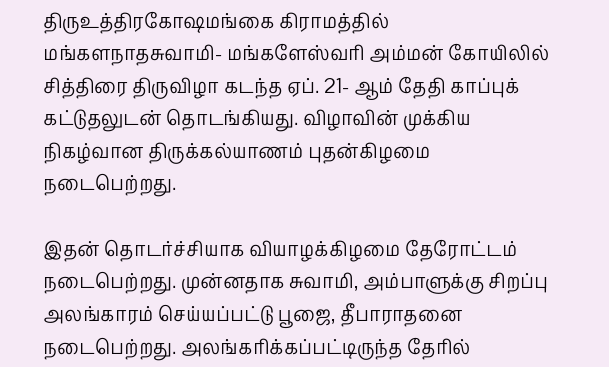திருஉத்திரகோஷமங்கை கிராமத்தில் மங்களநாதசுவாமி- மங்களேஸ்வரி அம்மன் கோயிலில் சித்திரை திருவிழா கடந்த ஏப். 21- ஆம் தேதி காப்புக் கட்டுதலுடன் தொடங்கியது. விழாவின் முக்கிய நிகழ்வான திருக்கல்யாணம் புதன்கிழமை நடைபெற்றது.

இதன் தொடர்ச்சியாக வியாழக்கிழமை தேரோட்டம் நடைபெற்றது. முன்னதாக சுவாமி, அம்பாளுக்கு சிறப்பு அலங்காரம் செய்யப்பட்டு பூஜை, தீபாராதனை நடைபெற்றது. அலங்கரிக்கப்பட்டிருந்த தேரில்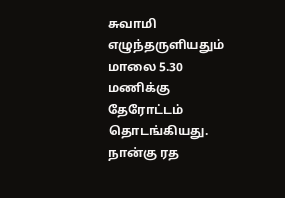சுவாமி எழுந்தருளியதும் மாலை 5.30 மணிக்கு தேரோட்டம் தொடங்கியது. நான்கு ரத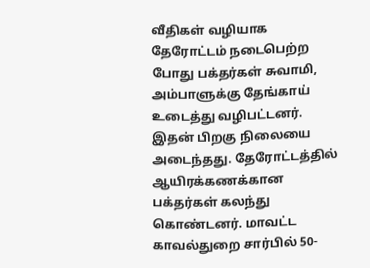வீதிகள் வழியாக தேரோட்டம் நடைபெற்ற போது பக்தர்கள் சுவாமி, அம்பாளுக்கு தேங்காய் உடைத்து வழிபட்டனர். இதன் பிறகு நிலையை அடைந்தது. தேரோட்டத்தில் ஆயிரக்கணக்கான பக்தர்கள் கலந்து கொண்டனர். மாவட்ட காவல்துறை சார்பில் 50-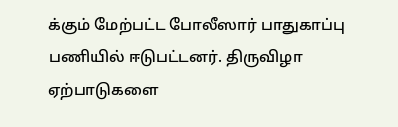க்கும் மேற்பட்ட போலீஸார் பாதுகாப்பு பணியில் ஈடுபட்டனர். திருவிழா ஏற்பாடுகளை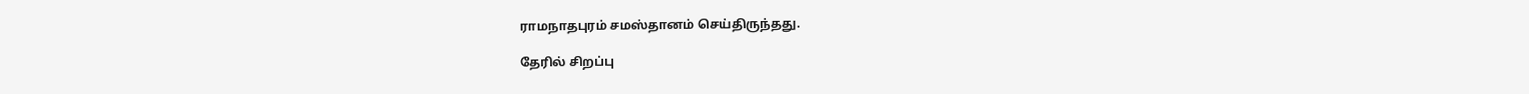ராமநாதபுரம் சமஸ்தானம் செய்திருந்தது.

தேரில் சிறப்பு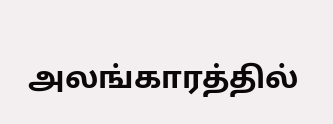அலங்காரத்தில்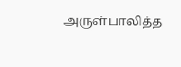அருள்பாலித்த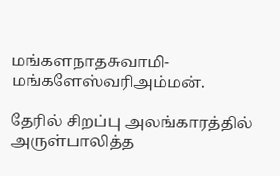மங்களநாதசுவாமி- மங்களேஸ்வரிஅம்மன்.

தேரில் சிறப்பு அலங்காரத்தில் அருள்பாலித்த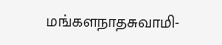மங்களநாதசுவாமி-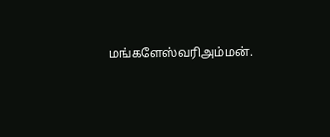மங்களேஸ்வரிஅம்மன்.